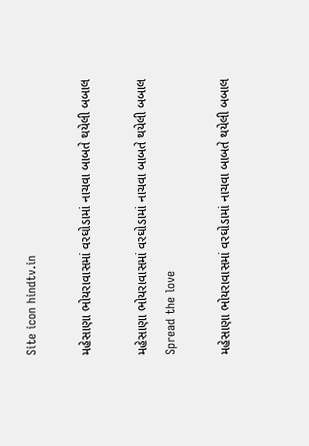Site icon hindtv.in

મહેસાણા ભોયરાવાસમાં વરઘોડામાં નાચવા બાબતે થયેલી બબાલ

મહેસાણા ભોયરાવાસમાં વરઘોડામાં નાચવા બાબતે થયેલી બબાલ
Spread the love

મહેસાણા ભોયરાવાસમાં વરઘોડામાં નાચવા બાબતે થયેલી બબાલ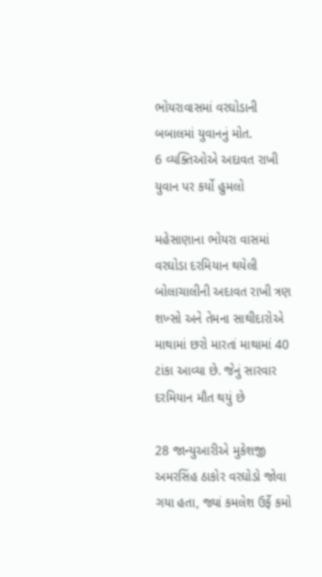ભોયરાવાસમાં વરઘોડાની બબાલમાં યુવાનનું મોત.
6 વ્યક્તિઓએ અદાવત રાખી યુવાન પર કર્યો હુમલો

મહેસાણાના ભોયરા વાસમાં વરઘોડા દરમિયાન થયેલી બોલાચાલીની અદાવત રાખી ત્રણ શખ્સો અને તેમના સાથીદારોએ માથામાં છરો મારતાં માથામાં 40 ટાંકા આવ્યા છે. જેનું સારવાર દરમિયાન મૌત થયું છે

28 જાન્યુઆરીએ મુકેશજી અમરસિંહ ઠાકોર વરઘોડો જોવા ગયા હતા, જ્યાં કમલેશ ઉર્ફે કમો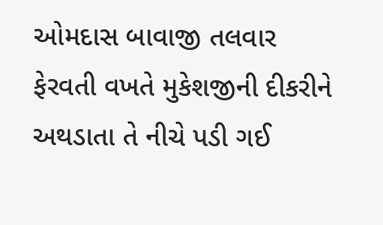ઓમદાસ બાવાજી તલવાર ફેરવતી વખતે મુકેશજીની દીકરીને અથડાતા તે નીચે પડી ગઈ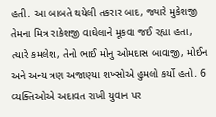હતી. આ બાબતે થયેલી તકરાર બાદ, જ્યારે મુકેશજી તેમના મિત્ર રાકેશજી વાઘેલાને મૂકવા જઈ રહ્યા હતા, ત્યારે કમલેશ, તેનો ભાઈ મોનુ ઓમદાસ બાવાજી, મોઈન અને અન્ય ત્રણ અજાણ્યા શખ્સોએ હુમલો કર્યો હતો. 6 વ્યક્તિઓએ અદાવત રાખી યુવાન પર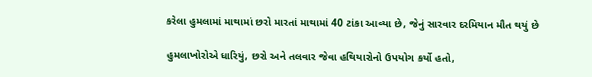કરેલા હુમલામાં માથામાં છરો મારતાં માથામાં 40 ટાંકા આવ્યા છે, જેનું સારવાર દરમિયાન મૌત થયું છે

હુમલાખોરોએ ધારિયું, છરો અને તલવાર જેવા હથિયારોનો ઉપયોગ કર્યો હતો,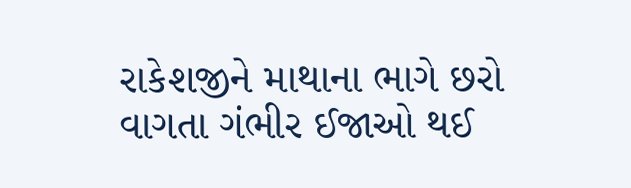રાકેશજીને માથાના ભાગે છરો વાગતા ગંભીર ઈજાઓ થઈ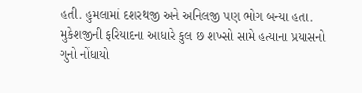હતી. હુમલામાં દશરથજી અને અનિલજી પણ ભોગ બન્યા હતા. મુકેશજીની ફરિયાદના આધારે કુલ છ શખ્સો સામે હત્યાના પ્રયાસનો ગુનો નોંધાયો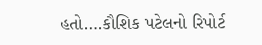હતો….કૌશિક પટેલનો રિપોર્ટ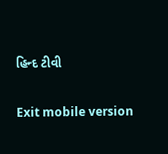હિન્દ ટીવી

Exit mobile version